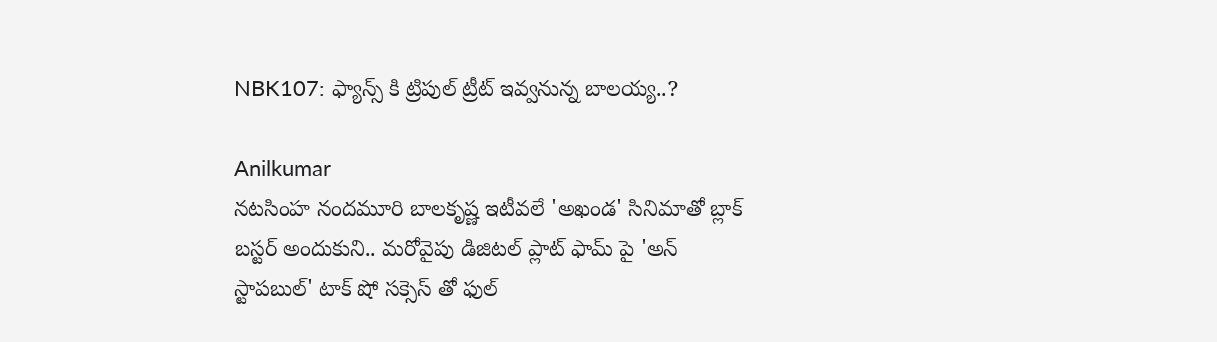NBK107: ఫ్యాన్స్ కి ట్రిపుల్ ట్రీట్ ఇవ్వనున్న బాలయ్య..?

Anilkumar
నటసింహ నందమూరి బాలకృష్ణ ఇటీవలే 'అఖండ' సినిమాతో బ్లాక్ బస్టర్ అందుకుని.. మరోవైపు డిజిటల్ ప్లాట్ ఫామ్ పై 'అన్ స్టాపబుల్' టాక్ షో సక్సెస్ తో ఫుల్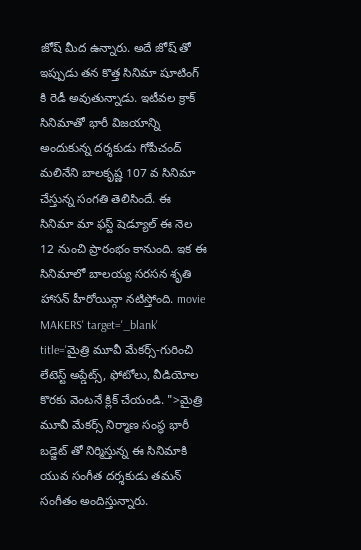జోష్ మీద ఉన్నారు. అదే జోష్ తో ఇప్పుడు తన కొత్త సినిమా షూటింగ్ కి రెడీ అవుతున్నాడు. ఇటీవల క్రాక్ సినిమాతో భారీ విజయాన్ని అందుకున్న దర్శకుడు గోపీచంద్ మలినేని బాలకృష్ణ 107 వ సినిమా చేస్తున్న సంగతి తెలిసిందే. ఈ సినిమా మా ఫస్ట్ షెడ్యూల్ ఈ నెల 12 నుంచి ప్రారంభం కానుంది. ఇక ఈ సినిమాలో బాలయ్య సరసన శృతి హాసన్ హీరోయిన్గా నటిస్తోంది. movie MAKERS' target='_blank' title='మైత్రి మూవీ మేకర్స్-గురించి లేటెస్ట్ అప్డేట్స్, ఫోటోలు, వీడియోల కొరకు వెంటనే క్లిక్ చేయండి. ">మైత్రి మూవీ మేకర్స్ నిర్మాణ సంస్థ భారీ బడ్జెట్ తో నిర్మిస్తున్న ఈ సినిమాకి యువ సంగీత దర్శకుడు తమన్ సంగీతం అందిస్తున్నారు.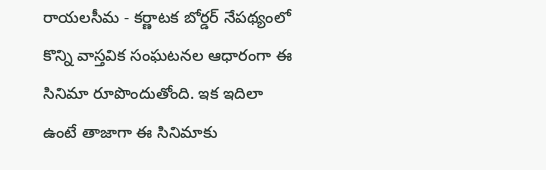రాయలసీమ - కర్ణాటక బోర్డర్ నేపథ్యంలో కొన్ని వాస్తవిక సంఘటనల ఆధారంగా ఈ సినిమా రూపొందుతోంది. ఇక ఇదిలా ఉంటే తాజాగా ఈ సినిమాకు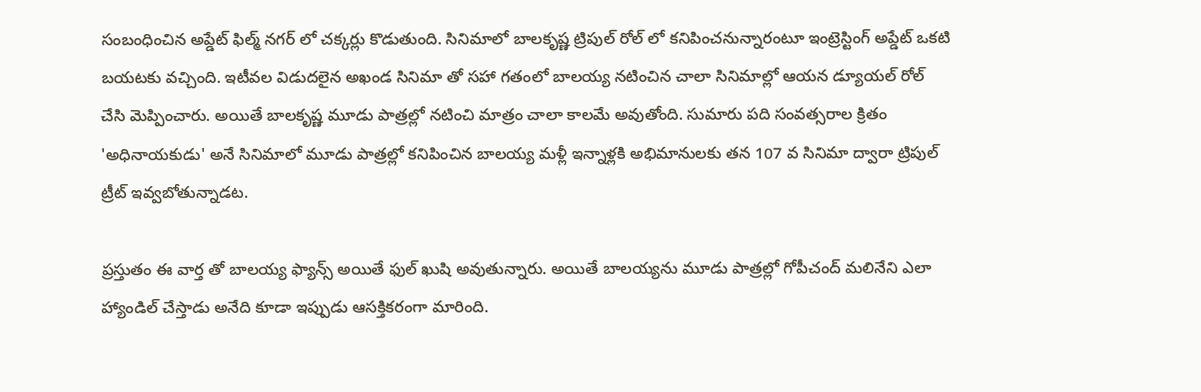సంబంధించిన అప్డేట్ ఫిల్మ్ నగర్ లో చక్కర్లు కొడుతుంది. సినిమాలో బాలకృష్ణ ట్రిపుల్ రోల్ లో కనిపించనున్నారంటూ ఇంట్రెస్టింగ్ అప్డేట్ ఒకటి బయటకు వచ్చింది. ఇటీవల విడుదలైన అఖండ సినిమా తో సహా గతంలో బాలయ్య నటించిన చాలా సినిమాల్లో ఆయన డ్యూయల్ రోల్ చేసి మెప్పించారు. అయితే బాలకృష్ణ మూడు పాత్రల్లో నటించి మాత్రం చాలా కాలమే అవుతోంది. సుమారు పది సంవత్సరాల క్రితం 'అధినాయకుడు' అనే సినిమాలో మూడు పాత్రల్లో కనిపించిన బాలయ్య మళ్లీ ఇన్నాళ్లకి అభిమానులకు తన 107 వ సినిమా ద్వారా ట్రిపుల్ ట్రీట్ ఇవ్వబోతున్నాడట.

ప్రస్తుతం ఈ వార్త తో బాలయ్య ఫ్యాన్స్ అయితే ఫుల్ ఖుషి అవుతున్నారు. అయితే బాలయ్యను మూడు పాత్రల్లో గోపీచంద్ మలినేని ఎలా హ్యాండిల్ చేస్తాడు అనేది కూడా ఇప్పుడు ఆసక్తికరంగా మారింది.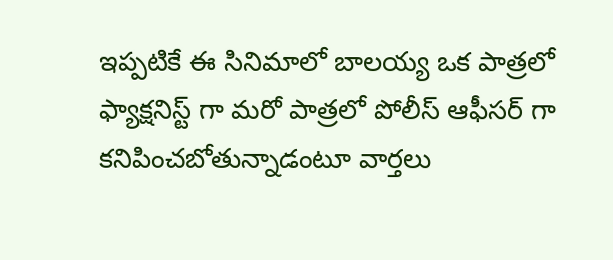ఇప్పటికే ఈ సినిమాలో బాలయ్య ఒక పాత్రలో ఫ్యాక్షనిస్ట్ గా మరో పాత్రలో పోలీస్ ఆఫీసర్ గా కనిపించబోతున్నాడంటూ వార్తలు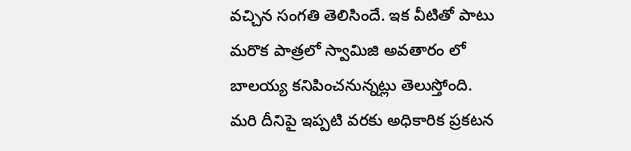వచ్చిన సంగతి తెలిసిందే. ఇక వీటితో పాటు మరొక పాత్రలో స్వామిజి అవతారం లో బాలయ్య కనిపించనున్నట్లు తెలుస్తోంది. మరి దీనిపై ఇప్పటి వరకు అధికారిక ప్రకటన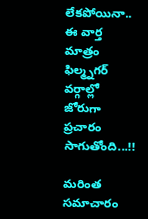లేకపోయినా.. ఈ వార్త మాత్రం ఫిల్మ్నగర్ వర్గాల్లో జోరుగా ప్రచారం సాగుతోంది...!!

మరింత సమాచారం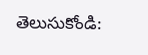తెలుసుకోండి: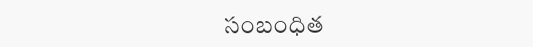సంబంధిత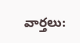వార్తలు: